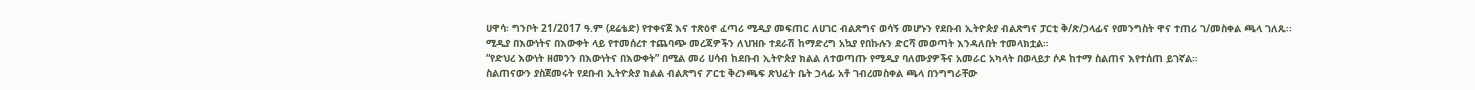ሀዋሳ፡ ግንቦት 21/2017 ዓ.ም (ደሬቴድ) የተቀናጀ እና ተጽዕኖ ፈጣሪ ሚዲያ መፍጠር ለሀገር ብልጽግና ወሳኝ መሆኑን የደቡብ ኢትዮጵያ ብልጽግና ፓርቲ ቅ/ጽ/ኃላፊና የመንግስት ዋና ተጠሪ ገ/መስቀል ጫላ ገለጹ፡፡
ሚዲያ በእውነትና በእውቀት ላይ የተመሰረተ ተጨባጭ መረጃዎችን ለህዝቡ ተደራሽ ከማድረግ አኳያ የበኩሉን ድርሻ መወጣት እንዳለበት ተመላክቷል።
“የድህረ እውነት ዘመንን በእውነትና በእውቀት” በሚል መሪ ሀሳብ ከደቡብ ኢትዮጵያ ክልል ለተወጣጡ የሚዲያ ባለሙያዎችና አመራር አካላት በወላይታ ሶዶ ከተማ ስልጠና እየተሰጠ ይገኛል።
ስልጠናውን ያስጀመሩት የደቡብ ኢትዮጵያ ክልል ብልጽግና ፖርቲ ቅረንጫፍ ጽህፈት ቤት ኃላፊ አቶ ገብረመስቀል ጫላ በንግግራቸው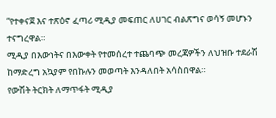“የተቀናጀ እና ተጽዕኖ ፈጣሪ ሚዲያ መፍጠር ለሀገር ብልጽግና ወሳኝ መሆኑን ተናግረዋል።
ሚዲያ በእውነትና በእውቀት የተመሰረተ ተጨባጭ መረጃዎችን ለህዝቡ ተደራሽ ከማድረግ አኳያም የበኩሉን መወጣት እንዳለበት አሳስበዋል።
የውሽት ትርክት ለማጥፋት ሚዲያ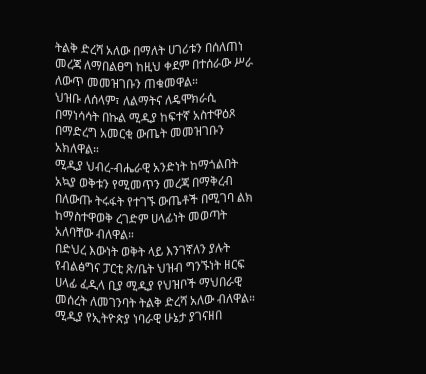ትልቅ ድረሻ አለው በማለት ሀገሪቱን በሰለጠነ መረጃ ለማበልፀግ ከዚህ ቀደም በተሰራው ሥራ ለውጥ መመዝገቡን ጠቁመዋል።
ህዝቡ ለሰላም፣ ለልማትና ለዴሞክራሲ በማነሳሳት በኩል ሚዲያ ከፍተኛ አስተዋዕጾ በማድረግ አመርቂ ውጤት መመዝገቡን አክለዋል።
ሚዲያ ህብረ-ብሔራዊ አንድነት ከማጎልበት አኳያ ወቅቱን የሚመጥን መረጃ በማቅረብ በለውጡ ትሩፋት የተገኙ ውጤቶች በሚገባ ልክ ከማስተዋወቅ ረገድም ሀላፊነት መወጣት አለባቸው ብለዋል።
በድህረ እውነት ወቅት ላይ እንገኛለን ያሉት የብልፅግና ፓርቲ ጽ/ቤት ህዝብ ግንኙነት ዘርፍ ሀላፊ ፈዲላ ቢያ ሚዲያ የህዝቦች ማህበራዊ መሰረት ለመገንባት ትልቅ ድረሻ አለው ብለዋል።
ሚዲያ የኢትዮጵያ ነባራዊ ሁኔታ ያገናዘበ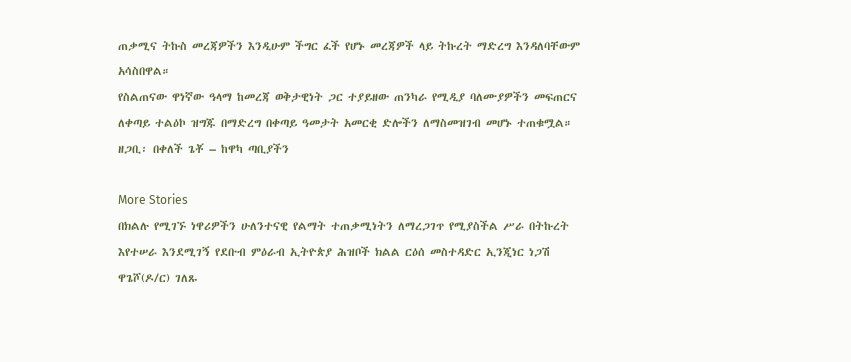ጠቃሚና ትኩስ መረጃዎችን እንዲሁም ችግር ፈች የሆኑ መረጃዎች ላይ ትኩረት ማድረግ እንዳለባቸውም አሳስበዋል።
የስልጠናው ዋነኛው ዓላማ ከመረጃ ወቅታዊነት ጋር ተያይዘው ጠንካራ የሚዲያ ባለሙያዎችን መፍጠርና ለቀጣይ ተልዕኮ ዝግጁ በማድረግ በቀጣይ ዓመታት አመርቂ ድሎችን ለማስመዝገብ መሆኑ ተጠቁሟል።
ዘጋቢ፡ በቀለች ጌቾ – ከዋካ ጣቢያችን

More Stories
በክልሉ የሚገኙ ነዋሪዎችን ሁለንተናዊ የልማት ተጠቃሚነትን ለማረጋገጥ የሚያስችል ሥራ በትኩረት እየተሠራ እንደሚገኝ የደቡብ ምዕራብ ኢትዮጵያ ሕዝቦች ክልል ርዕሰ መስተዳድር ኢንጂነር ነጋሽ ዋጌሾ(ዶ/ር) ገለጹ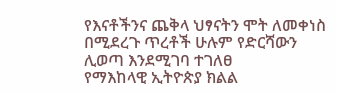የእናቶችንና ጨቅላ ህፃናትን ሞት ለመቀነስ በሚደረጉ ጥረቶች ሁሉም የድርሻውን ሊወጣ እንደሚገባ ተገለፀ
የማእከላዊ ኢትዮጵያ ክልል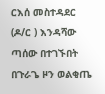ርእሰ መስተዳደር (ዶ/ር ) እንዳሻው ጣሰው በተገኙበት በጉራጌ ዞን ወልቂጤ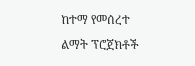ከተማ የመሰረተ ልማት ፕሮጀክቶች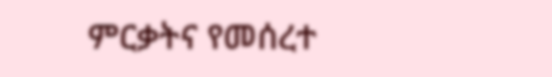ምርቃትና የመሰረተ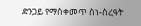ድንጋይ የማስቀመጥ ስነ-ስረዓት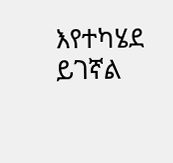እየተካሄደ ይገኛል